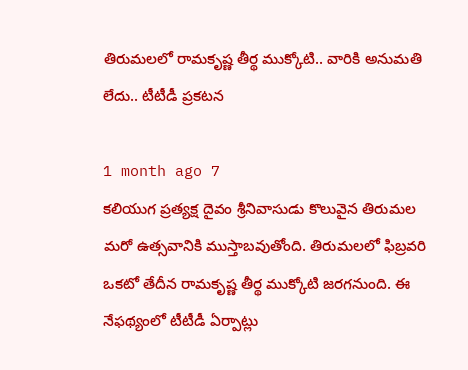తిరుమలలో రామకృష్ణ తీర్థ ముక్కోటి.. వారికి అనుమతి లేదు.. టీటీడీ ప్రకటన

1 month ago 7
కలియుగ ప్రత్యక్ష దైవం శ్రీనివాసుడు కొలువైన తిరుమల మరో ఉత్సవానికి ముస్తాబవుతోంది. తిరుమలలో ఫిబ్రవరి ఒకటో తేదీన రామకృష్ణ తీర్థ ముక్కోటి జరగనుంది. ఈ నేఫథ్యంలో టీటీడీ ఏర్పాట్లు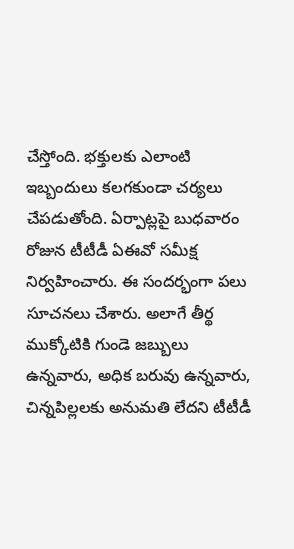చేస్తోంది. భక్తులకు ఎలాంటి ఇబ్బందులు కలగకుండా చర్యలు చేపడుతోంది. ఏర్పాట్లపై బుధవారం రోజున టీటీడీ ఏఈవో సమీక్ష నిర్వహించారు. ఈ సందర్భంగా పలు సూచనలు చేశారు. అలాగే తీర్థ ముక్కోటికి గుండె జబ్బులు ఉన్నవారు, అధిక బరువు ఉన్నవారు, చిన్నపిల్లలకు అనుమతి లేదని టీటీడీ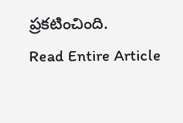ప్రకటించింది.
Read Entire Article